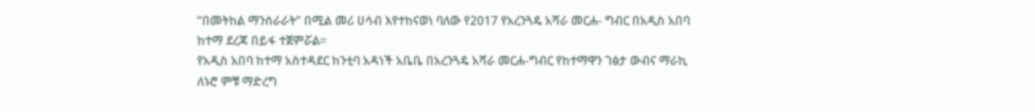“በመትከል ማንሰራራት” በሚል መሪ ሀሳብ እየተከናወነ ባለው የ2017 የአረንጓዴ አሻራ መርሐ- ግብር በአዲስ አበባ ከተማ ደረጃ በይፋ ተጀምሯል፡፡
የአዲስ አበባ ከተማ አስተዳደር ከንቲባ አዳነች አቤቤ በአረንጓዴ አሻራ መርሐ-ግብር የከተማዋን ገፅታ ውብና ማራኪ ለኑሮ ምቹ ማድረግ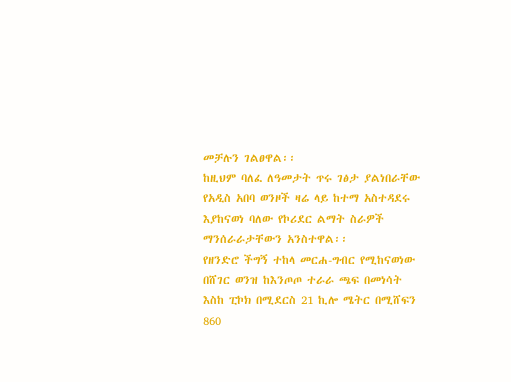መቻሉን ገልፀዋል፡፡
ከዚህም ባለፈ ለዓመታት ጥሩ ገፅታ ያልነበራቸው የአዲስ አበባ ወንዞች ዛሬ ላይ ከተማ አስተዳደሩ እያከናወነ ባለው የኮሪደር ልማት ስራዎች ማንሰራራታቸውን አንስተዋል፡፡
የዘንድሮ ችግኝ ተከላ መርሐ-ግብር የሚከናወነው በሸገር ወንዝ ከእንጦጦ ተራራ ጫፍ በመነሳት እስከ ፒኮክ በሚደርስ 21 ኪሎ ሜትር በሚሸፍን 860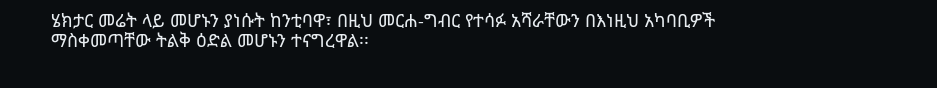ሄክታር መሬት ላይ መሆኑን ያነሱት ከንቲባዋ፣ በዚህ መርሐ-ግብር የተሳፉ አሻራቸውን በእነዚህ አካባቢዎች ማስቀመጣቸው ትልቅ ዕድል መሆኑን ተናግረዋል፡፡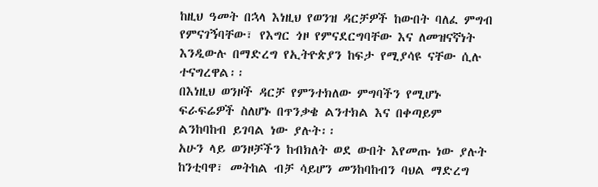ከዚህ ዓመት በኋላ እነዚህ የወንዝ ዳርቻዎች ከውበት ባለፈ ምግብ የምናገኝባቸው፣ የእግር ጎዞ የምናደርግባቸው እና ለመዝናኛነት እንዲውሉ በማድረግ የኢትዮጵያን ከፍታ የሚያሳዩ ናቸው ሲሉ ተናግረዋል፡፡
በእነዚህ ወንዞች ዳርቻ የምንተክለው ምግባችን የሚሆኑ ፍራፍሬዎች ስለሆኑ በጥንቃቄ ልንተክል እና በቀጣይም ልንከባከብ ይገባል ነው ያሉት፡፡
አሁን ላይ ወንዞቻችን ከብክለት ወደ ውበት እየመጡ ነው ያሉት ከንቲባዋ፣ መትከል ብቻ ሳይሆን መንከባከብን ባህል ማድረግ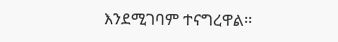እንደሚገባም ተናግረዋል፡፡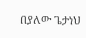በያለው ጌታነህ